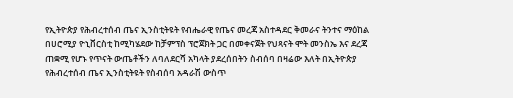የኢትዮጵያ የሕብረተሰብ ጤና ኢንስቲትዩት የብሔራዊ የጤና መረጃ አስተዳደር ቅመራና ትንተና ማዕከል በሀሮሚያ ዮኒቨርስቲ ከሚካሄደው ከቻምፕስ ፕሮጀክት ጋር በመቀናጀት የህጻናት ሞት መንስኤ እና ደረጃ ጠቋሚ የሆኑ የጥናት ውጤቶችን ለባለደርሻ አካላት ያደረሰበትን ስብሰባ በዛሬው እለት በኢትዮጵያ የሕብረተሰብ ጤና ኢንስቲትዩት የስብሰባ አዳራሽ ውስጥ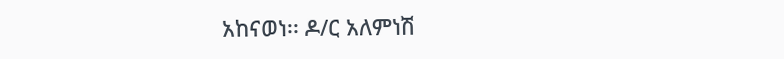አከናወነ፡፡ ዶ/ር አለምነሽ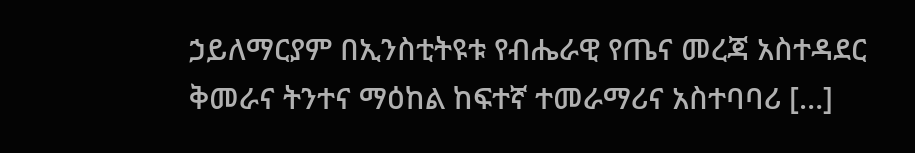ኃይለማርያም በኢንስቲትዩቱ የብሔራዊ የጤና መረጃ አስተዳደር ቅመራና ትንተና ማዕከል ከፍተኛ ተመራማሪና አስተባባሪ […]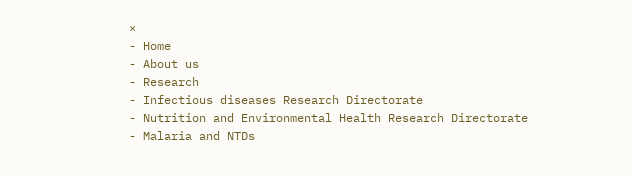×
- Home
- About us
- Research
- Infectious diseases Research Directorate
- Nutrition and Environmental Health Research Directorate
- Malaria and NTDs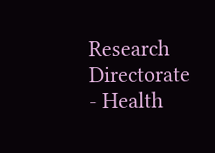Research Directorate
- Health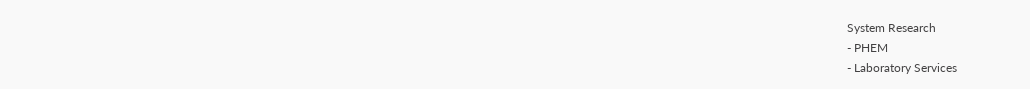System Research
- PHEM
- Laboratory Services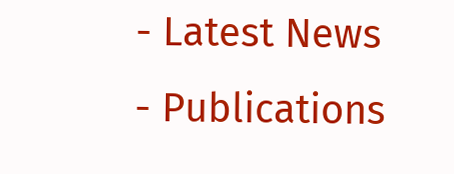- Latest News
- Publications